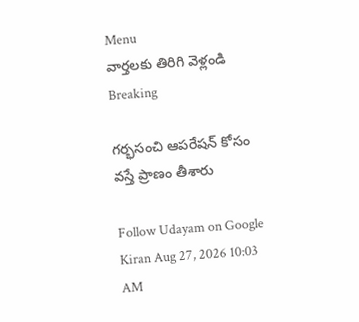Menu
వార్తలకు తిరిగి వెళ్లండి
Breaking

గర్భసంచి ఆపరేషన్ కోసం వస్తే ప్రాణం తీశారు

Follow Udayam on Google
Kiran Aug 27, 2026 10:03 AM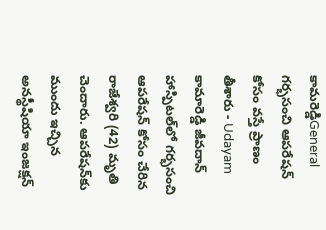కామరెడ్డిGeneral
గర్భసంచి ఆపరేషన్ కోసం వస్తే ప్రాణం తీశారు - Udayam
కామారెడ్డి జీవదాన్ హాస్పిటల్‌లో గర్భసంచి ఆపరేషన్ కోసం చేరిన రాజేశ్వరి (42) మృతి చెందారు. ఆపరేషన్‌కు ముందు ఇచ్చిన అనస్థీషియా ఇంజక్షన్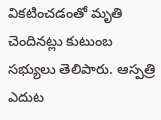వికటించడంతో మృతి చెందినట్లు కుటుంబ సభ్యులు తెలిపారు. ఆస్పత్రి ఎదుట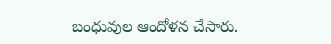బంధువుల ఆందోళన చేసారు.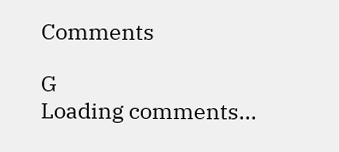Comments

G
Loading comments...